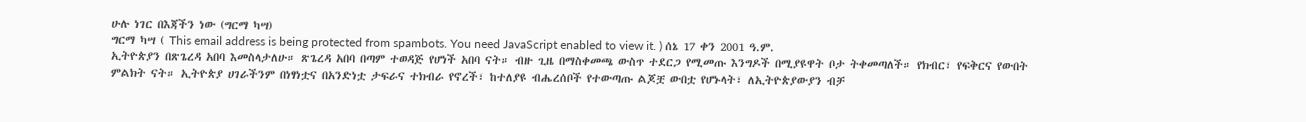ሁሉ ነገር በእጃችን ነው (ግርማ ካሣ)
ግርማ ካሣ ( This email address is being protected from spambots. You need JavaScript enabled to view it. ) ሰኔ 17 ቀን 2001 ዓ.ም.
ኢትዮጵያን በጽጌረዳ አበባ እመስላታለሁ። ጽጌረዳ አበባ በጣም ተወዳጅ የሆነች አበባ ናት። ብዙ ጊዜ በማስቀመጫ ውስጥ ተደርጋ የሚመጡ እንግዶች በሚያዩዋት ቦታ ትቀመጣለች። የክብር፣ የፍቅርና የውበት ምልክት ናት። ኢትዮጵያ ሀገራችንም በነፃነቷና በአንድነቷ ታፍራና ተክብራ የኖረች፣ ከተለያዩ ብሔረሰቦች የተውጣጡ ልጆቿ ውበቷ የሆኑላት፣ ለኢትዮጵያውያን ብቻ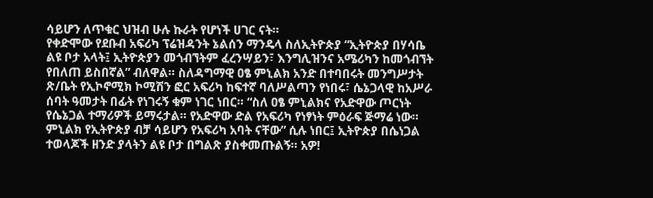ሳይሆን ለጥቁር ህዝብ ሁሉ ኩራት የሆነች ሀገር ናት።
የቀድሞው የደቡብ አፍሪካ ፕሬዝዳንት ኔልሰን ማንዴላ ስለኢትዮጵያ “ኢትዮጵያ በሃሳቤ ልዩ ቦታ አላት፤ ኢትዮጵያን መጎብኘትም ፈረንሣይን፣ እንግሊዝንና አሜሪካን ከመጎብኘት የበለጠ ይስበኛል” ብለዋል። ስለዳግማዊ ዐፄ ምኒልክ አንድ በተባበሩት መንግሥታት ጽ/ቤት የኢኮኖሚክ ኮሚሽን ፎር አፍሪካ ከፍተኛ ባለሥልጣን የነበሩ፣ ሴኔጋላዊ ከአሥራ ሰባት ዓመታት በፊት የነገሩኝ ቁም ነገር ነበር። “ስለ ዐፄ ምኒልክና የአድዋው ጦርነት የሴኔጋል ተማሪዎች ይማሩታል። የአድዋው ድል የአፍሪካ የነፃነት ምዕራፍ ጅማሬ ነው። ምኒልክ የኢትዮጵያ ብቻ ሳይሆን የአፍሪካ አባት ናቸው” ሲሉ ነበር፤ ኢትዮጵያ በሴነጋል ተወላጆች ዘንድ ያላትን ልዩ ቦታ በግልጽ ያስቀመጡልኝ። አዎ!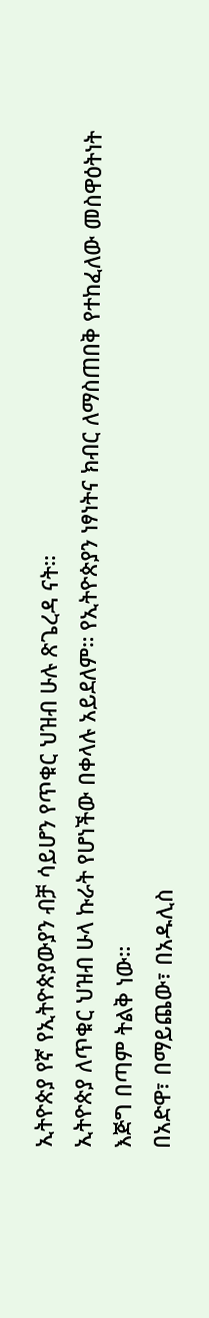ኢትዮጵያ የኛ የኢትዮጵያውያን ብቻ ሳይሆን የጥቁር ህዝብ ሁሉ ጽጌረዳ ናት።
ኢትዮጵያ ለጥቁር ህዝብ ሁላ ኩራት የሆነችው በቀላሉ አይደለም። የኢትዮጵያን ነፃነትና ክብር ለማስጠበቅ የተከፈለው መስዋዕትነት እጅግ በጣም ትልቅ ነው።
በአድዋ፣ በማይጨው፣ በአዱሊስ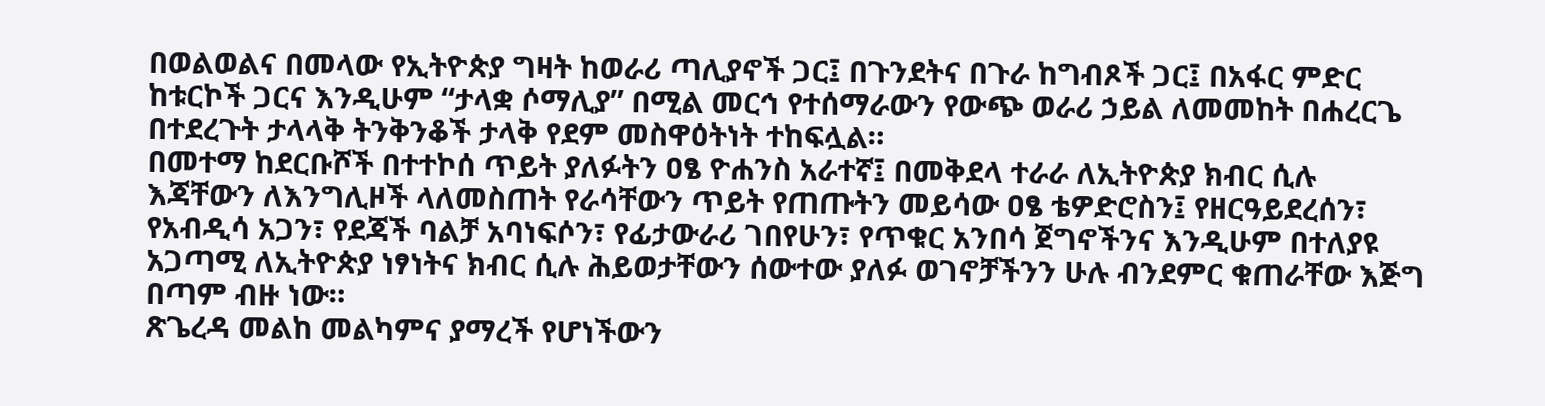በወልወልና በመላው የኢትዮጵያ ግዛት ከወራሪ ጣሊያኖች ጋር፤ በጉንደትና በጉራ ከግብጾች ጋር፤ በአፋር ምድር ከቱርኮች ጋርና እንዲሁም “ታላቋ ሶማሊያ” በሚል መርኅ የተሰማራውን የውጭ ወራሪ ኃይል ለመመከት በሐረርጌ በተደረጉት ታላላቅ ትንቅንቆች ታላቅ የደም መስዋዕትነት ተከፍሏል።
በመተማ ከደርቡሾች በተተኮሰ ጥይት ያለፉትን ዐፄ ዮሐንስ አራተኛ፤ በመቅደላ ተራራ ለኢትዮጵያ ክብር ሲሉ እጃቸውን ለእንግሊዞች ላለመስጠት የራሳቸውን ጥይት የጠጡትን መይሳው ዐፄ ቴዎድሮስን፤ የዘርዓይደረሰን፣ የአብዲሳ አጋን፣ የደጃች ባልቻ አባነፍሶን፣ የፊታውራሪ ገበየሁን፣ የጥቁር አንበሳ ጀግኖችንና እንዲሁም በተለያዩ አጋጣሚ ለኢትዮጵያ ነፃነትና ክብር ሲሉ ሕይወታቸውን ሰውተው ያለፉ ወገኖቻችንን ሁሉ ብንደምር ቁጠራቸው እጅግ በጣም ብዙ ነው።
ጽጌረዳ መልከ መልካምና ያማረች የሆነችውን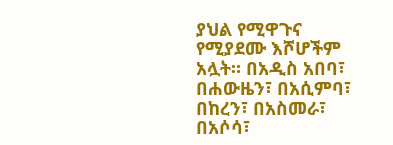ያህል የሚዋጉና የሚያደሙ እሾሆችም አሏት። በአዲስ አበባ፣ በሐውዜን፣ በአሲምባ፣ በከረን፣ በአስመራ፣ በአሶሳ፣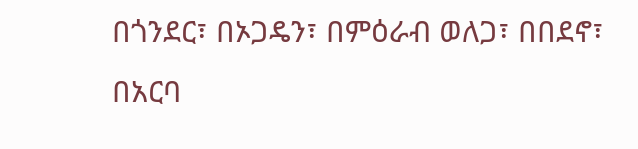በጎንደር፣ በኦጋዴን፣ በምዕራብ ወለጋ፣ በበደኖ፣ በአርባ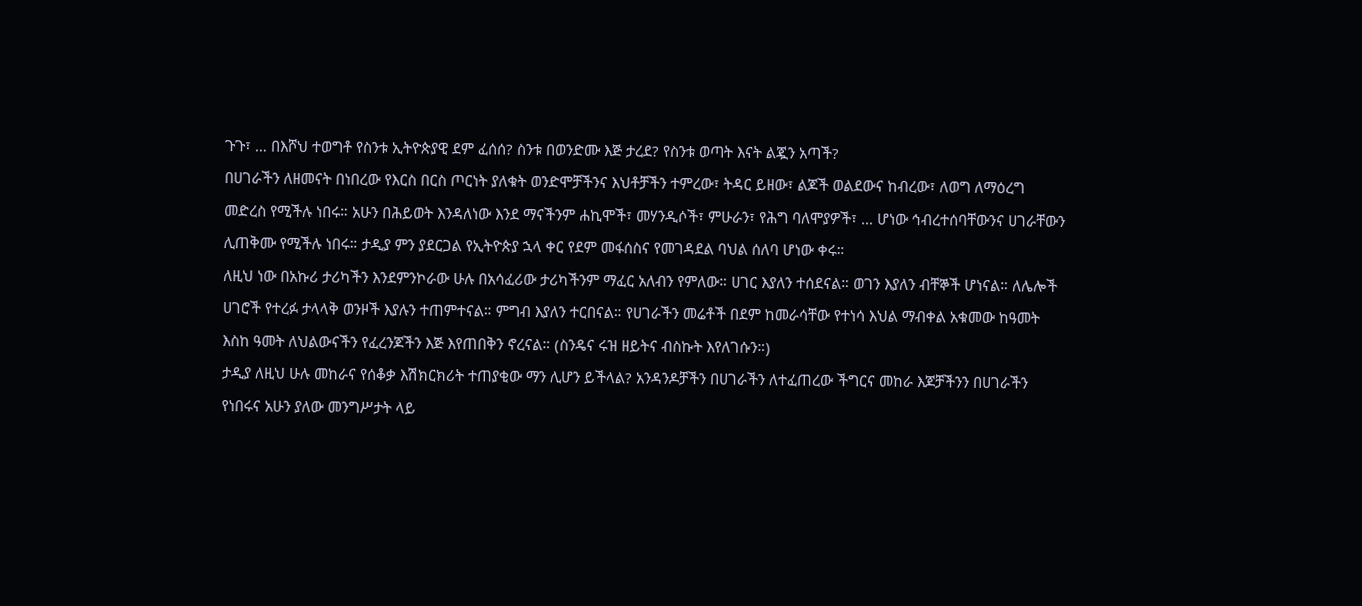ጉጉ፣ … በእሾህ ተወግቶ የስንቱ ኢትዮጵያዊ ደም ፈሰሰ? ስንቱ በወንድሙ እጅ ታረደ? የስንቱ ወጣት እናት ልጇን አጣች?
በሀገራችን ለዘመናት በነበረው የእርስ በርስ ጦርነት ያለቁት ወንድሞቻችንና እህቶቻችን ተምረው፣ ትዳር ይዘው፣ ልጆች ወልደውና ከብረው፣ ለወግ ለማዕረግ መድረስ የሚችሉ ነበሩ። አሁን በሕይወት እንዳለነው እንደ ማናችንም ሐኪሞች፣ መሃንዲሶች፣ ምሁራን፣ የሕግ ባለሞያዎች፣ … ሆነው ኅብረተሰባቸውንና ሀገራቸውን ሊጠቅሙ የሚችሉ ነበሩ። ታዲያ ምን ያደርጋል የኢትዮጵያ ኋላ ቀር የደም መፋሰስና የመገዳደል ባህል ሰለባ ሆነው ቀሩ።
ለዚህ ነው በአኩሪ ታሪካችን እንደምንኮራው ሁሉ በአሳፈሪው ታሪካችንም ማፈር አለብን የምለው። ሀገር እያለን ተሰደናል። ወገን እያለን ብቸኞች ሆነናል። ለሌሎች ሀገሮች የተረፉ ታላላቅ ወንዞች እያሉን ተጠምተናል። ምግብ እያለን ተርበናል። የሀገራችን መሬቶች በደም ከመራሳቸው የተነሳ እህል ማብቀል አቁመው ከዓመት እስከ ዓመት ለህልውናችን የፈረንጆችን እጅ እየጠበቅን ኖረናል። (ስንዴና ሩዝ ዘይትና ብስኩት እየለገሱን።)
ታዲያ ለዚህ ሁሉ መከራና የሰቆቃ እሽክርክሪት ተጠያቂው ማን ሊሆን ይችላል? አንዳንዶቻችን በሀገራችን ለተፈጠረው ችግርና መከራ እጆቻችንን በሀገራችን የነበሩና አሁን ያለው መንግሥታት ላይ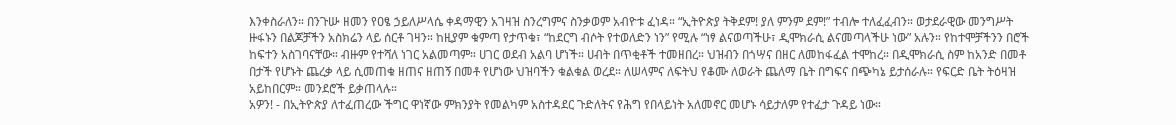እንቀስራለን። በንጉሡ ዘመን የዐፄ ኃይለሥላሴ ቀዳማዊን አገዛዝ ስንረግምና ስንቃወም አብዮቱ ፈነዳ። “ኢትዮጵያ ትቅደም! ያለ ምንም ደም!” ተብሎ ተለፈፈብን። ወታደራዊው መንግሥት ዙፋኑን በልጆቻችን አስክሬን ላይ ሰርቶ ገዛን። ከዚያም ቁምጣ የታጥቁ፣ “ከደርግ ብሶት የተወለድን ነን” የሚሉ “ነፃ ልናወጣችሁ፣ ዲሞክራሲ ልናመጣላችሁ ነው” አሉን። የከተሞቻችንን በሮች ከፍተን አስገባናቸው። ብዙም የተሻለ ነገር አልመጣም። ሀገር ወደብ አልባ ሆነች። ሀብት በጥቂቶች ተመዘበረ። ህዝብን በጎሣና በዘር ለመከፋፈል ተሞከረ። በዲሞክራሲ ስም ከአንድ በመቶ በታች የሆኑት ጨረቃ ላይ ሲመጠቁ ዘጠና ዘጠኝ በመቶ የሆነው ህዝባችን ቁልቁል ወረደ። ለሠላምና ለፍትህ የቆሙ ለወራት ጨለማ ቤት በግፍና በጭካኔ ይታሰራሉ። የፍርድ ቤት ትዕዛዝ አይከበርም። መንደሮች ይቃጠላሉ።
አዎን! - በኢትዮጵያ ለተፈጠረው ችግር ዋነኛው ምክንያት የመልካም አስተዳደር ጉድለትና የሕግ የበላይነት አለመኖር መሆኑ ሳይታለም የተፈታ ጉዳይ ነው።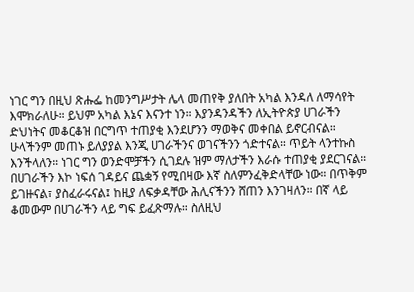ነገር ግን በዚህ ጽሑፌ ከመንግሥታት ሌላ መጠየቅ ያለበት አካል እንዳለ ለማሳየት እሞክራለሁ። ይህም አካል እኔና እናንተ ነን። እያንዳንዳችን ለኢትዮጵያ ሀገራችን ድህነትና መቆርቆዝ በርግጥ ተጠያቂ እንደሆንን ማወቅና መቀበል ይኖርብናል። ሁላችንም መጠኑ ይለያያል እንጂ ሀገራችንና ወገናችንን ጎድተናል። ጥይት ላንተኩስ እንችላለን። ነገር ግን ወንድሞቻችን ሲገደሉ ዝም ማለታችን እራሱ ተጠያቂ ያደርገናል።
በሀገራችን እኮ ነፍሰ ገዳይና ጨቋኝ የሚበዛው እኛ ስለምንፈቅድላቸው ነው። በጥቅም ይገዙናል፣ ያስፈራሩናል፤ ከዚያ ለፍቃዳቸው ሕሊናችንን ሸጠን እንገዛለን። በኛ ላይ ቆመውም በሀገራችን ላይ ግፍ ይፈጽማሉ። ስለዚህ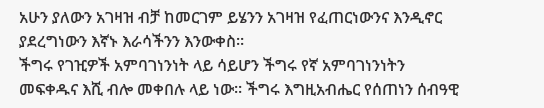አሁን ያለውን አገዛዝ ብቻ ከመርገም ይሄንን አገዛዝ የፈጠርነውንና እንዲኖር ያደረግነውን እኛኑ እራሳችንን እንውቀስ።
ችግሩ የገዢዎች አምባገነንነት ላይ ሳይሆን ችግሩ የኛ አምባገነንነትን መፍቀዱና እሺ ብሎ መቀበሉ ላይ ነው። ችግሩ እግዚአብሔር የሰጠነን ሰብዓዊ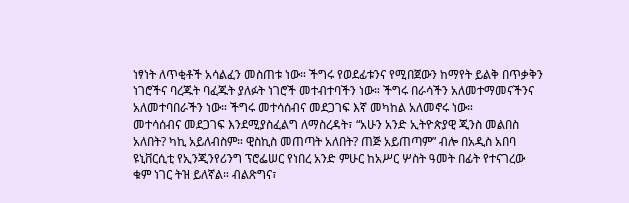ነፃነት ለጥቂቶች አሳልፈን መስጠቱ ነው። ችግሩ የወደፊቱንና የሚበጀውን ከማየት ይልቅ በጥቃቅን ነገሮችና ባረጁት ባፈጁት ያለፉት ነገሮች መተብተባችን ነው። ችግሩ በራሳችን አለመተማመናችንና አለመተባበራችን ነው። ችግሩ መተሳሰብና መደጋገፍ እኛ መካከል አለመኖሩ ነው።
መተሳሰብና መደጋገፍ እንደሚያስፈልግ ለማስረዳት፣ “አሁን አንድ ኢትዮጵያዊ ጂንስ መልበስ አለበት? ካኪ አይለብስም። ዊስኪስ መጠጣት አለበት? ጠጅ አይጠጣም” ብሎ በአዲስ አበባ ዩኒቨርሲቲ የኢንጂንየሪንግ ፕሮፌሠር የነበረ አንድ ምሁር ከአሥር ሦስት ዓመት በፊት የተናገረው ቁም ነገር ትዝ ይለኛል። ብልጽግና፣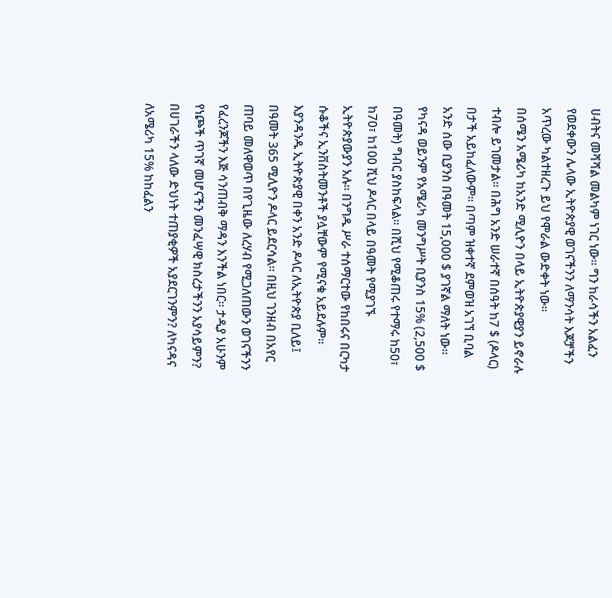ሀብትና መሻሻል መልካም ነገር ነው። ግን ከራሳችን አልፈን የወደቀውን ሌላው ኢትዮጵያዊ ወገናችንን ለማንሳት እጆቻችን አጥረው ካልተዘረጉ ይህ የሞራል ውድቀት ነው።
በሰሜን አሜሪካ ከአንድ ሚሊዮን በላይ ኢትዮጵያዊያን ይኖራሉ ተብሎ ይገመታል። በሕግ አንድ ሠራተኛ በሰዓት ከ7 $ (ዶላር) በታች አይከፈለውም። በጣም ዝቀተኛ ደምወዝ አገኘ ቢባል አንድ ሰው ቢያንስ በዓመት 15,000 $ ያገኛል ማለት ነው። የካናዳ ወይንም የአሜሪካ መንግሥት ቢያንስ 15% (2,500 $ በዓመት) ግብር ያስከፍላል። በሺህ የሚቆጠሩ የተማሩ ከ50፣ ከ70፣ ከ100 ሺህ ዶላር በላይ በዓመት የሚያገኙ ኢትዮጵያውያን አሉ። በንግዱ ሥራ ተሰማርተው የከበሩና በርካታ ሱቆችና ኢንቨስትመንቶች ያሏቸውም የሚናቁ አይደሉም።
እያንዳንዱ ኢትዮጵያዊ በቀን አንድ ዶላር ለኢትዮጵያ ቢለይ፤ በዓመት 365 ሚሊዮን ዶላር ይደርሳል። በዚህ ገንዘብ በአየር ጠባይ መለዋወጥ በየጊዜው ለረሃብ የሚጋለጠውን ወገናችንን የፈረንጆችን እጅ ሳንጠብቅ ማዳን እንችል ነበር። ታዲያ አሁንም የነጮች ጥገኛ መሆናችን መንፈሣዊ ክስረታችንን አያሳይምን? በሀገራችን ላለው ድህነት ተጠያቂዎች አያደርገንምን? ለካናዳና ለአሜሪካ 15% ከከፈልን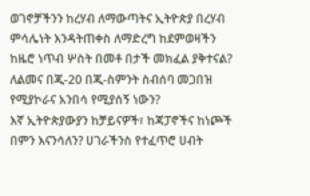ወገኖቻችንን ከረሃብ ለማውጣትና ኢትዮጵያ በረሃብ ምሳሌነት እንዳትጠቀስ ለማድረግ ከደምወዛችን ከዜሮ ነጥብ ሦስት በመቶ በታች መክፈል ያቅተናል? ለልመና በጂ-20 በጂ-ስምንት ስብሰባ መጋበዝ የሚያኮራና አንበሳ የሚያሰኝ ነውን?
እኛ ኢትዮጵያውያን ከቻይናዎች፣ ከጃፓኖችና ከነጮች በምን እናንሳለን? ሀገራችንስ የተፈጥሮ ሀብት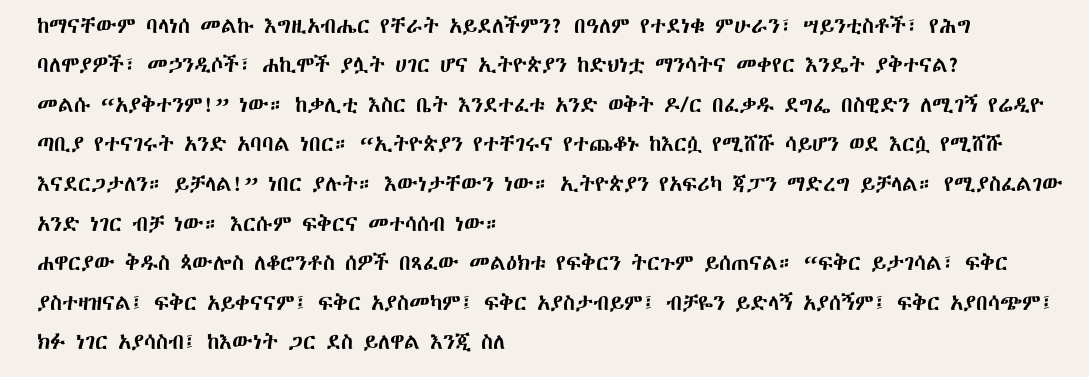ከማናቸውም ባላነሰ መልኩ እግዚአብሔር የቸራት አይደለችምን? በዓለም የተደነቁ ምሁራን፣ ሣይንቲስቶች፣ የሕግ ባለሞያዎች፣ መኃንዲሶች፣ ሐኪሞች ያሏት ሀገር ሆና ኢትዮጵያን ከድህነቷ ማንሳትና መቀየር እንዴት ያቅተናል?
መልሱ “አያቅተንም!” ነው። ከቃሊቲ እስር ቤት እንደተፈቱ አንድ ወቅት ዶ/ር በፈቃዱ ደግፌ በስዊድን ለሚገኝ የሬዲዮ ጣቢያ የተናገሩት አንድ አባባል ነበር። “ኢትዮጵያን የተቸገሩና የተጨቆኑ ከእርሷ የሚሸሹ ሳይሆን ወደ እርሷ የሚሸሹ እናደርጋታለን። ይቻላል!” ነበር ያሉት። እውነታቸውን ነው። ኢትዮጵያን የአፍሪካ ጃፓን ማድረግ ይቻላል። የሚያስፈልገው አንድ ነገር ብቻ ነው። እርሱም ፍቅርና መተሳሰብ ነው።
ሐዋርያው ቅዱስ ጳውሎስ ለቆሮንቶስ ሰዎች በጻፈው መልዕክቱ የፍቅርን ትርጉም ይሰጠናል። “ፍቅር ይታገሳል፣ ፍቅር ያስተዛዝናል፤ ፍቅር አይቀናናም፤ ፍቅር አያስመካም፤ ፍቅር አያስታብይም፤ ብቻዬን ይድላኝ አያሰኝም፤ ፍቅር አያበሳጭም፤ ክፉ ነገር አያሳስብ፤ ከእውነት ጋር ደስ ይለዋል እንጂ ስለ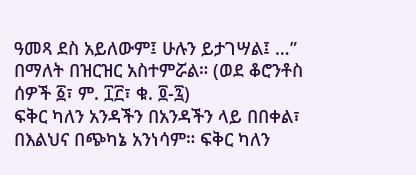ዓመጻ ደስ አይለውም፤ ሁሉን ይታገሣል፤ …” በማለት በዝርዝር አስተምሯል። (ወደ ቆሮንቶስ ሰዎች ፩፣ ም. ፲፫፣ ቁ. ፬-፯)
ፍቅር ካለን አንዳችን በአንዳችን ላይ በበቀል፣ በእልህና በጭካኔ አንነሳም። ፍቅር ካለን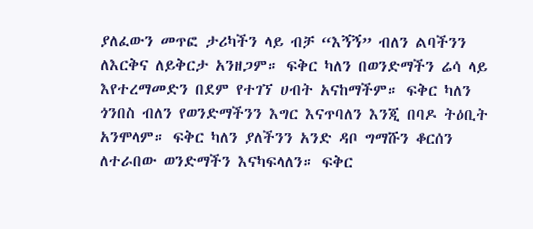ያለፈውን መጥፎ ታሪካችን ላይ ብቻ “እኝኝ” ብለን ልባችንን ለእርቅና ለይቅርታ አንዘጋም። ፍቅር ካለን በወንድማችን ሬሳ ላይ እየተረማመድን በደም የተገኘ ሀብት አናከማችም። ፍቅር ካለን ጎንበስ ብለን የወንድማችንን እግር እናጥባለን እንጂ በባዶ ትዕቢት አንሞላም። ፍቅር ካለን ያለችንን አንድ ዳቦ ግማሹን ቆርሰን ለተራበው ወንድማችን እናካፍላለን። ፍቅር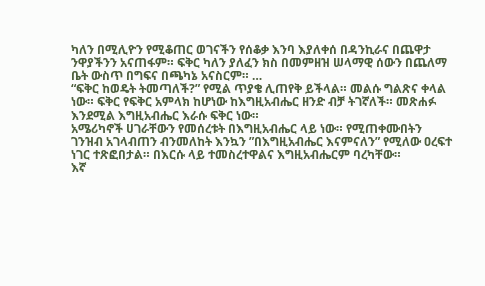ካለን በሚሊዮን የሚቆጠር ወገናችን የሰቆቃ እንባ እያለቀሰ በዳንኪራና በጨዋታ ንዋያችንን አናጠፋም። ፍቅር ካለን ያለፈን ክስ በመምዘዝ ሠላማዊ ሰውን በጨለማ ቤት ውስጥ በግፍና በጫካኔ አናስርም። …
“ፍቅር ከወዴት ትመጣለች?” የሚል ጥያቄ ሊጠየቅ ይችላል። መልሱ ግልጽና ቀላል ነው። ፍቅር የፍቅር አምላክ ከሆነው ከእግዚአብሔር ዘንድ ብቻ ትገኛለች። መጽሐፉ እንደሚል እግዚአብሔር እራሱ ፍቅር ነው።
አሜሪካኖች ሀገራቸውን የመሰረቱት በእግዚአብሔር ላይ ነው። የሚጠቀሙበትን ገንዝብ አገላብጠን ብንመለከት እንኳን ”በእግዚአብሔር እናምናለን” የሚለው ዐረፍተ ነገር ተጽፎበታል። በእርሱ ላይ ተመስረተዋልና እግዚአብሔርም ባረካቸው።
እኛ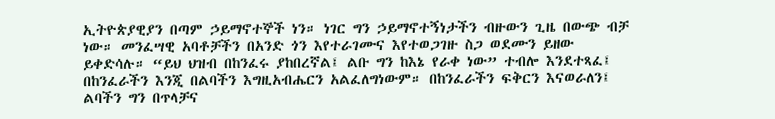ኢትዮጵያዊያን በጣም ኃይማኖተኞች ነን። ነገር ግን ኃይማኖተኝነታችን ብዙውን ጊዜ በውጭ ብቻ ነው። መንፈሣዊ አባቶቻችን በአንድ ጎን እየተራገሙና እየተወጋገዙ ስጋ ወደሙን ይዘው ይቀድሳሉ። “ይህ ህዝብ በከንፈሩ ያከበረኛል፤ ልቡ ግን ከእኔ የራቀ ነው” ተብሎ እንደተጻፈ፤ በከንፈራችን እንጂ በልባችን እግዚአብሔርን አልፈለግነውም። በከንፈራችን ፍቅርን እናወራለን፤ ልባችን ግን በጥላቻና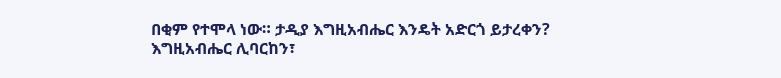በቂም የተሞላ ነው። ታዲያ እግዚአብሔር እንዴት አድርጎ ይታረቀን?
እግዚአብሔር ሊባርከን፣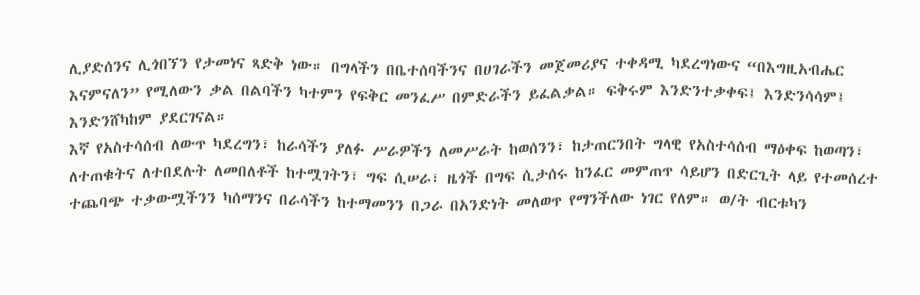ሊያድሰንና ሊጎበኘን የታመነና ጻድቅ ነው። በግላችን በቤተሰባችንና በሀገራችን መጀመሪያና ተቀዳሚ ካደረግነውና “በእግዚአብሔር እናምናለን” የሚለውን ቃል በልባችን ካተምን የፍቅር መንፈሥ በምድራችን ይፈልቃል። ፍቅሩም እንድንተቃቀፍ፤ እንድንሳሳም፤ እንድንሸካከም ያደርገናል።
እኛ የአስተሳሰብ ለውጥ ካደረግን፣ ከራሳችን ያለፉ ሥራዎችን ለመሥራት ከወሰንን፣ ከታጠርንበት ግላዊ የአስተሳሰብ ማዕቀፍ ከወጣን፣ ለተጠቁትና ለተበደሉት ለመበለቶች ከተሟገትን፣ ግፍ ሲሠራ፣ ዜጎች በግፍ ሲታሰሩ ከንፈር መምጠጥ ሳይሆን በድርጊት ላይ የተመሰረተ ተጨባጭ ተቃውሟችንን ካሰማንና በራሳችን ከተማመንን በጋራ በአንድነት መለወጥ የማንችለው ነገር የለም። ወ/ት ብርቱካን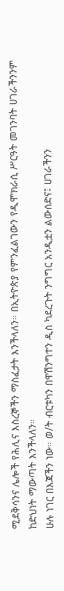ሚደቅሳንና ሌሎች የሕሊና እስረኞችን ማስፈታት እንችላለን። በኢትዮጵያ የምንፈልገውን የዲሞክራሲ ሥርዓት መገንባት ሀገራችንንም ከድህነት ማውጣት እንችላለን።
ሁሉ ነገር በእጃችን ነው። ወ/ት ብርቱካን በዋሽንግተን ዲስ ካደረጉት ንግግር አንዲቷን ልውሰድና፤ ሀገራችንን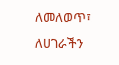ለመለወጥ፣ ለሀገራችን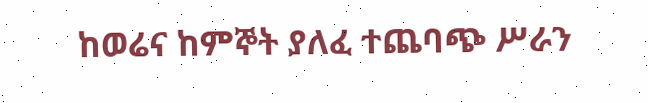ከወሬና ከምኞት ያለፈ ተጨባጭ ሥራን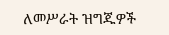ለመሥራት ዝግጁዎች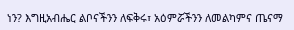ነን? እግዚአብሔር ልቦናችንን ለፍቅሩ፣ አዕምሯችንን ለመልካምና ጤናማ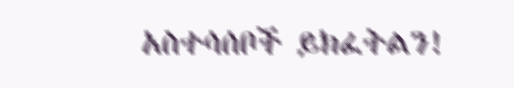አስተሳሰቦች ይክፈትልን!